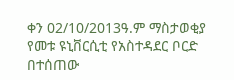ቀን 02/10/2013ዓ.ም ማስታወቂያ የመቱ ዩኒቨርሲቲ የአስተዳደር ቦርድ በተሰጠው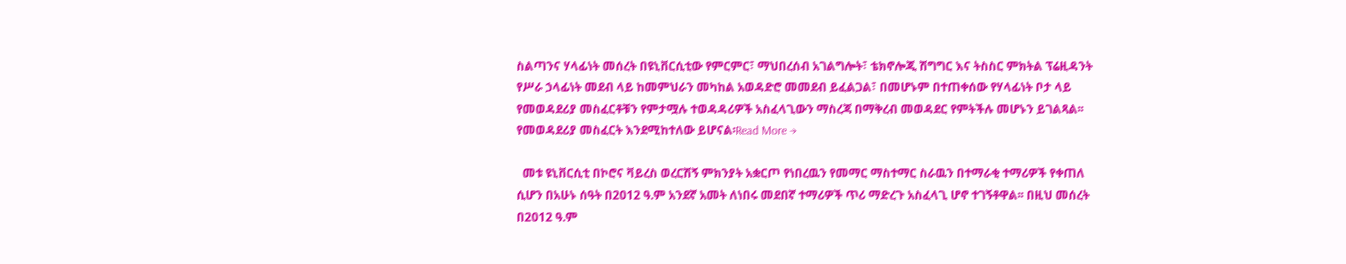ስልጣንና ሃላፊነት መሰረት በዩኒቨርሲቲው የምርምር፣ ማህበረሰብ አገልግሎት፣ ቴክኖሎጂ ሽግግር እና ትስስር ምክትል ፕሬዚዳንት የሥራ ኃላፊነት መደብ ላይ ከመምህራን መካከል አወዳድሮ መመደብ ይፈልጋል፣ በመሆኑም በተጠቀሰው የሃላፊነት ቦታ ላይ የመወዳደሪያ መስፈርቶቹን የምታሟሉ ተወዳዳሪዎች አስፈላጊውን ማስረጃ በማቅረብ መወዳደር የምትችሉ መሆኑን ይገልጻል፡፡ የመወዳደሪያ መስፈርት እንደሚከተለው ይሆናል፡Read More →

  መቱ ዩኒቨርሲቲ በኮሮና ቫይረስ ወረርሽኝ ምክንያት አቋርጦ የነበረዉን የመማር ማስተማር ስራዉን በተማራቂ ተማሪዎች የቀጠለ ሲሆን በአሁኑ ሰዓት በ2012 ዓ.ም አንደኛ አመት ለነበሩ መደበኛ ተማሪዎች ጥሪ ማድረጉ አስፈላጊ ሆኖ ተገኝቶዋል፡፡ በዚህ መሰረት በ2012 ዓ.ም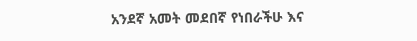አንደኛ አመት መደበኛ የነበራችሁ እና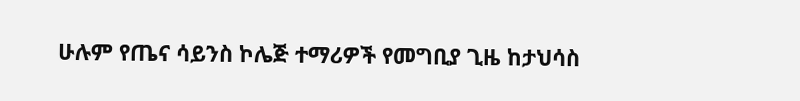ሁሉም የጤና ሳይንስ ኮሌጅ ተማሪዎች የመግቢያ ጊዜ ከታህሳስ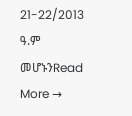21-22/2013 ዓ.ም መሆኑንRead More →